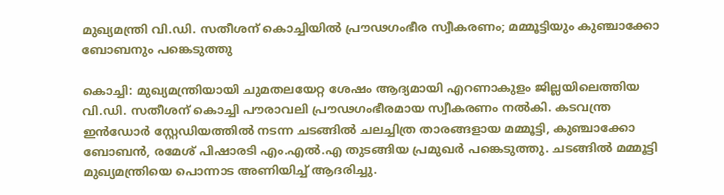മുഖ്യമന്ത്രി വി.ഡി. സതീശന് കൊച്ചിയിൽ പ്രൗഢഗംഭീര സ്വീകരണം; മമ്മൂട്ടിയും കുഞ്ചാക്കോ ബോബനും പങ്കെടുത്തു

കൊച്ചി: മുഖ്യമന്ത്രിയായി ചുമതലയേറ്റ ശേഷം ആദ്യമായി എറണാകുളം ജില്ലയിലെത്തിയ വി.ഡി. സതീശന് കൊച്ചി പൗരാവലി പ്രൗഢഗംഭീരമായ സ്വീകരണം നൽകി. കടവന്ത്ര ഇൻഡോർ സ്റ്റേഡിയത്തിൽ നടന്ന ചടങ്ങിൽ ചലച്ചിത്ര താരങ്ങളായ മമ്മൂട്ടി, കുഞ്ചാക്കോ ബോബൻ, രമേശ് പിഷാരടി എം.എൽ.എ തുടങ്ങിയ പ്രമുഖർ പങ്കെടുത്തു. ചടങ്ങിൽ മമ്മൂട്ടി മുഖ്യമന്ത്രിയെ പൊന്നാട അണിയിച്ച് ആദരിച്ചു.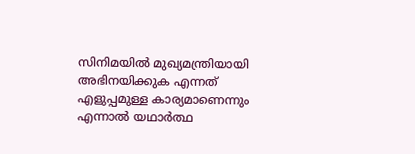സിനിമയിൽ മുഖ്യമന്ത്രിയായി അഭിനയിക്കുക എന്നത് എളുപ്പമുള്ള കാര്യമാണെന്നും എന്നാൽ യഥാർത്ഥ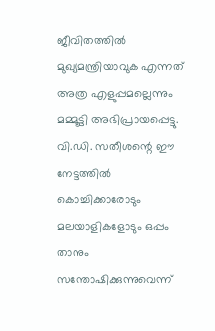ജീവിതത്തിൽ മുഖ്യമന്ത്രിയാവുക എന്നത് അത്ര എളുപ്പമല്ലെന്നും മമ്മൂട്ടി അഭിപ്രായപ്പെട്ടു. വി.ഡി. സതീശന്റെ ഈ നേട്ടത്തിൽ കൊച്ചിക്കാരോടും മലയാളികളോടും ഒപ്പം താനും സന്തോഷിക്കുന്നുവെന്ന്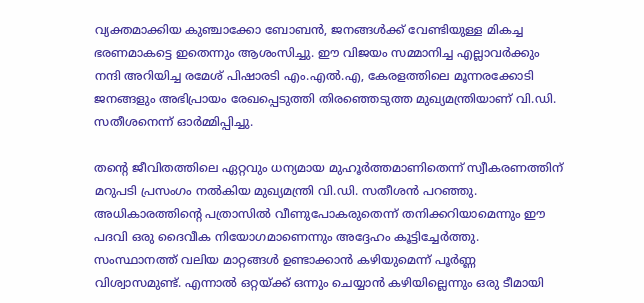വ്യക്തമാക്കിയ കുഞ്ചാക്കോ ബോബൻ, ജനങ്ങൾക്ക് വേണ്ടിയുള്ള മികച്ച ഭരണമാകട്ടെ ഇതെന്നും ആശംസിച്ചു. ഈ വിജയം സമ്മാനിച്ച എല്ലാവർക്കും നന്ദി അറിയിച്ച രമേശ് പിഷാരടി എം.എൽ.എ, കേരളത്തിലെ മൂന്നരക്കോടി ജനങ്ങളും അഭിപ്രായം രേഖപ്പെടുത്തി തിരഞ്ഞെടുത്ത മുഖ്യമന്ത്രിയാണ് വി.ഡി. സതീശനെന്ന് ഓർമ്മിപ്പിച്ചു.

തന്റെ ജീവിതത്തിലെ ഏറ്റവും ധന്യമായ മുഹൂർത്തമാണിതെന്ന് സ്വീകരണത്തിന് മറുപടി പ്രസംഗം നൽകിയ മുഖ്യമന്ത്രി വി.ഡി. സതീശൻ പറഞ്ഞു. അധികാരത്തിന്റെ പത്രാസിൽ വീണുപോകരുതെന്ന് തനിക്കറിയാമെന്നും ഈ പദവി ഒരു ദൈവീക നിയോഗമാണെന്നും അദ്ദേഹം കൂട്ടിച്ചേർത്തു. സംസ്ഥാനത്ത് വലിയ മാറ്റങ്ങൾ ഉണ്ടാക്കാൻ കഴിയുമെന്ന് പൂർണ്ണ വിശ്വാസമുണ്ട്. എന്നാൽ ഒറ്റയ്ക്ക് ഒന്നും ചെയ്യാൻ കഴിയില്ലെന്നും ഒരു ടീമായി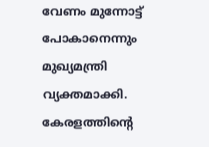വേണം മുന്നോട്ട് പോകാനെന്നും മുഖ്യമന്ത്രി വ്യക്തമാക്കി. കേരളത്തിന്റെ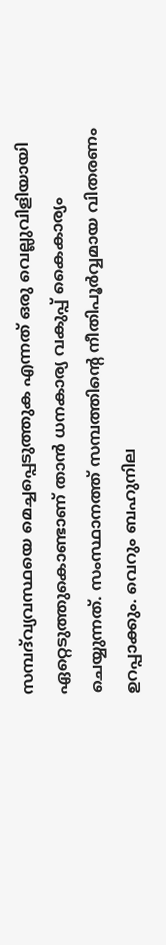സമ്പദ്‌വ്യവസ്ഥയെ മെച്ചപ്പെടുത്തുക എന്നത് ഒരു വെല്ലുവിളിയായി ഏറ്റെടുത്തുകൊണ്ടാണ് താൻ ധനകാര്യ വകുപ്പ് കൈകാര്യം ചെയ്യുന്നത്. സംസ്ഥാനത്ത് സമ്പത്തിന്റെ നീതിപൂർവ്വമായ വിതരണം ഉറപ്പാക്കും. വെറും ബഹുനില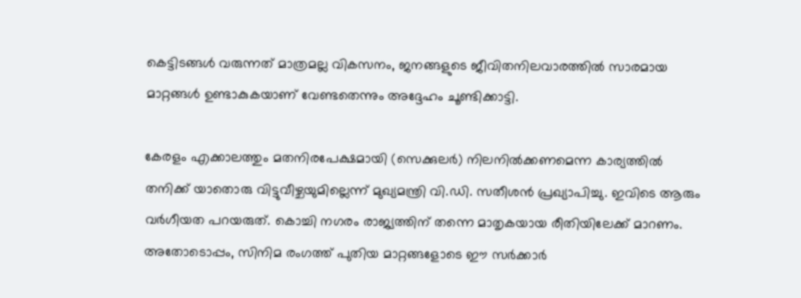കെട്ടിടങ്ങൾ വരുന്നത് മാത്രമല്ല വികസനം, ജനങ്ങളുടെ ജീവിതനിലവാരത്തിൽ സാരമായ മാറ്റങ്ങൾ ഉണ്ടാകുകയാണ് വേണ്ടതെന്നും അദ്ദേഹം ചൂണ്ടിക്കാട്ടി.

കേരളം എക്കാലത്തും മതനിരപേക്ഷമായി (സെക്കുലർ) നിലനിൽക്കണമെന്ന കാര്യത്തിൽ തനിക്ക് യാതൊരു വിട്ടുവീഴ്ചയുമില്ലെന്ന് മുഖ്യമന്ത്രി വി.ഡി. സതീശൻ പ്രഖ്യാപിച്ചു. ഇവിടെ ആരും വർഗീയത പറയരുത്. കൊച്ചി നഗരം രാജ്യത്തിന് തന്നെ മാതൃകയായ രീതിയിലേക്ക് മാറണം. അതോടൊപ്പം, സിനിമ രംഗത്ത് പുതിയ മാറ്റങ്ങളോടെ ഈ സർക്കാർ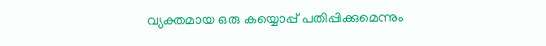വ്യക്തമായ ഒരു കയ്യൊപ്പ് പതിപ്പിക്കുമെന്നും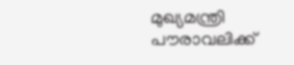മുഖ്യമന്ത്രി പൗരാവലിക്ക്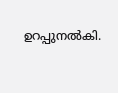ഉറപ്പുനൽകി.